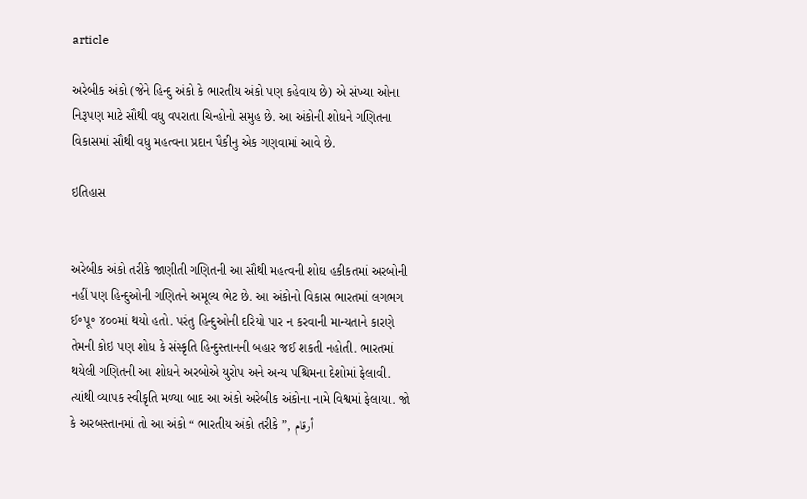article

અરેબીક અંકો (જેને હિન્દુ અંકો કે ભારતીય અંકો પણ કહેવાય છે) એ સંખ્યા ઓના નિરૂપણ માટે સૌથી વધુ વપરાતા ચિન્હોનો સમુહ છે. આ અંકોની શોધને ગણિતના વિકાસમાં સૌથી વધુ મહત્વના પ્રદાન પૈકીનુ એક ગણવામાં આવે છે.

ઇતિહાસ


અરેબીક અંકો તરીકે જાણીતી ગણિતની આ સૌથી મહત્વની શોઘ હકીકતમાં અરબોની નહીં પણ હિન્દુઓની ગણિતને અમૂલ્ય ભેટ છે. આ અંકોનો વિકાસ ભારતમાં લગભગ ઈ॰પૂ॰ ૪૦૦માં થયો હતો. પરંતુ હિન્દુઓની દરિયો પાર ન કરવાની માન્યતાને કારણે તેમની કોઇ પણ શોધ કે સંસ્કૃતિ હિન્દુસ્તાનની બહાર જઈ શકતી નહોતી. ભારતમાં થયેલી ગણિતની આ શોધને અરબોએ યુરોપ અને અન્ય પશ્ચિમના દેશોમાં ફેલાવી. ત્યાંથી વ્યાપક સ્વીકૃતિ મળ્યા બાદ આ અંકો અરેબીક અંકોના નામે વિશ્વમાં ફેલાયા. જો કે અરબસ્તાનમાં તો આ અંકો “ ભારતીય અંકો તરીકે ”, أرقام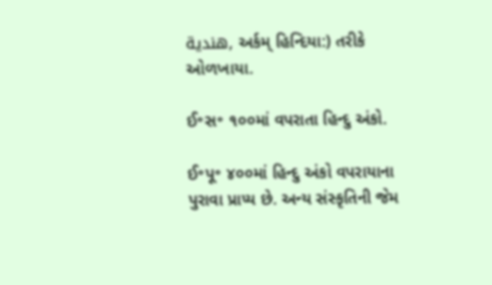هندية, અર્કમ્ હિન્દિયા:) તરીકે ઓળખાયા.

ઈ॰સ॰ ૧૦૦માં વપરાતા હિન્દુ અંકો.

ઈ॰પૂ॰ ૪૦૦માં હિન્દુ અંકો વપરાયાના પુરાવા પ્રાપ્ય છે. અન્ય સંસ્કૃતિની જેમ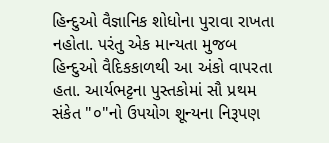હિન્દુઓ વૈજ્ઞાનિક શોધોના પુરાવા રાખતા નહોતા. પરંતુ એક માન્યતા મુજબ હિન્દુઓ વૈદિકકાળથી આ અંકો વાપરતા હતા. આર્યભટ્ટના પુસ્તકોમાં સૌ પ્રથમ સંકેત "૦"નો ઉપયોગ શૂન્યના નિરૂપણ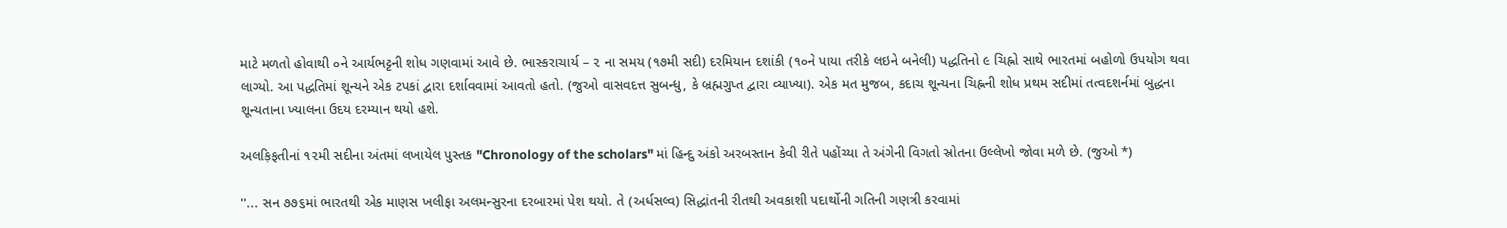માટે મળતો હોવાથી ૦ને આર્યભટ્ટની શોધ ગણવામાં આવે છે. ભાસ્કરાચાર્ય – ૨ ના સમય (૧૭મી સદી) દરમિયાન દશાંકી (૧૦ને પાયા તરીકે લઇને બનેલી) પદ્ધતિનો ૯ ચિહ્નો સાથે ભારતમાં બહોળો ઉપયોગ થવા લાગ્યો. આ પદ્ધતિમાં શૂન્યને એક ટપકાં દ્વારા દર્શાવવામાં આવતો હતો. (જુઓ વાસવદત્ત સુબન્ધુ, કે બ્રહ્મગુપ્ત દ્વારા વ્યાખ્યા). એક મત મુજબ, કદાચ શૂન્યના ચિહ્નની શોધ પ્રથમ સદીમાં તત્વદશર્નમાં બુદ્ધના શૂન્યતાના ખ્યાલના ઉદય દરમ્યાન થયો હશે.

અલક઼િફતીનાં ૧૨મી સદીના અંતમાં લખાયેલ પુસ્તક "Chronology of the scholars" માં હિન્દુ અંકો અરબસ્તાન કેવી રીતે પહોંચ્યા તે અંગેની વિગતો સ્રોતના ઉલ્લેખો જોવા મળે છે. (જુઓ *)

''... સન ૭૭૬માં ભારતથી એક માણસ ખલીફા અલમન્સુરના દરબારમાં પેશ થયો. તે (અર્ધસલ્વ) સિદ્ધાંતની રીતથી અવકાશી પદાર્થોની ગતિની ગણત્રી કરવામાં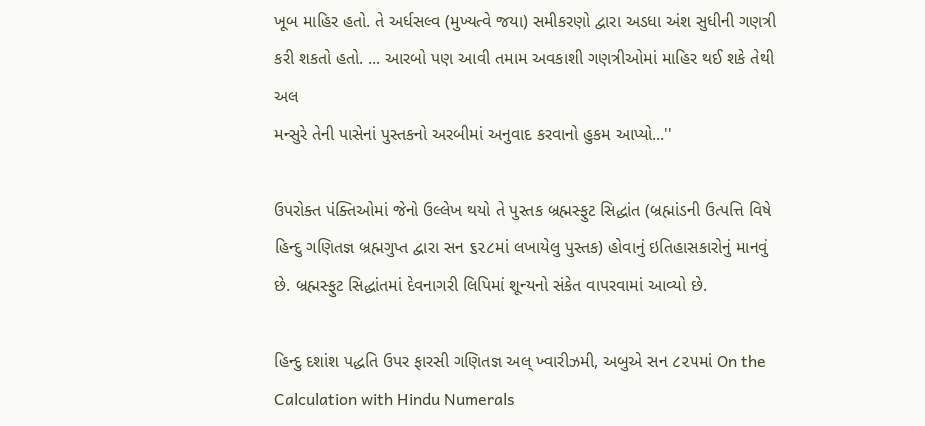ખૂબ માહિર હતો. તે અર્ધસલ્વ (મુખ્યત્વે જયા) સમીકરણો દ્વારા અડધા અંશ સુધીની ગણત્રી કરી શકતો હતો. ... આરબો પણ આવી તમામ અવકાશી ગણત્રીઓમાં માહિર થઈ શકે તેથી અલ
મન્સુરે તેની પાસેનાં પુસ્તકનો અરબીમાં અનુવાદ કરવાનો હુકમ આપ્યો...''

ઉપરોક્ત પંક્તિઓમાં જેનો ઉલ્લેખ થયો તે પુસ્તક બ્રહ્મસ્ફુટ સિદ્ધાંત (બ્રહ્માંડની ઉત્પત્તિ વિષે હિન્દુ ગણિતજ્ઞ બ્રહ્મગુપ્ત દ્વારા સન ૬૨૮માં લખાયેલુ પુસ્તક) હોવાનું ઇતિહાસકારોનું માનવું છે. બ્રહ્મસ્ફુટ સિદ્ધાંતમાં દેવનાગરી લિપિમાં શૂન્યનો સંકેત વાપરવામાં આવ્યો છે.

હિન્દુ દશાંશ પદ્ધતિ ઉપર ફારસી ગણિતજ્ઞ અલ્ ખ્વારીઝમી, અબુએ સન ૮૨૫માં On the Calculation with Hindu Numerals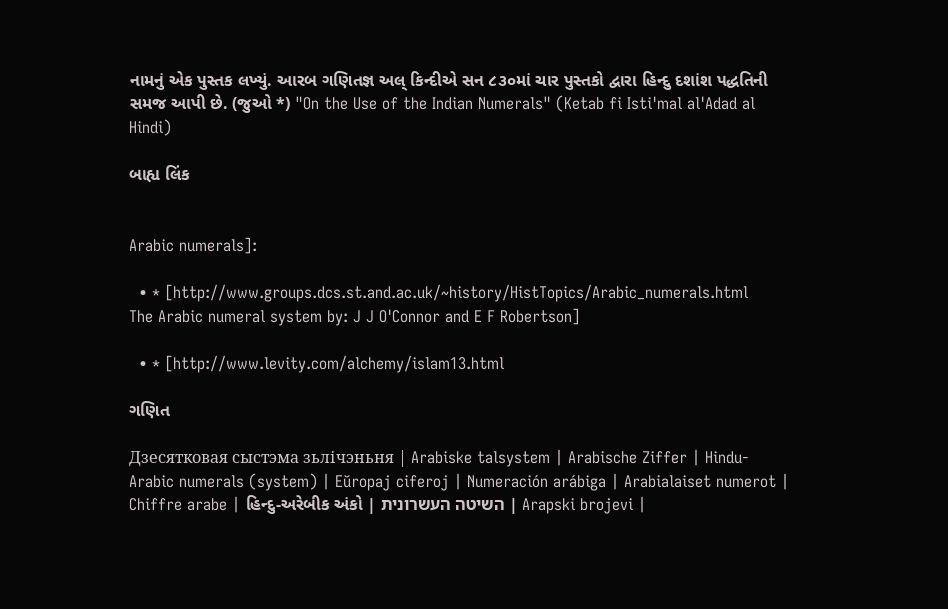નામનું એક પુસ્તક લખ્યું. આરબ ગણિતજ્ઞ અલ્ કિન્દીએ સન ૮૩૦માં ચાર પુસ્તકો દ્વારા હિન્દુ દશાંશ પદ્ધતિની સમજ આપી છે. (જુઓ *) "On the Use of the Indian Numerals" (Ketab fi Isti'mal al'Adad al Hindi)

બાહ્ય લિંક


Arabic numerals]:

  • * [http://www.groups.dcs.st.and.ac.uk/~history/HistTopics/Arabic_numerals.html
The Arabic numeral system by: J J O'Connor and E F Robertson]

  • * [http://www.levity.com/alchemy/islam13.html

ગણિત

Дзесятковая сыстэма зьлічэньня | Arabiske talsystem | Arabische Ziffer | Hindu-Arabic numerals (system) | Eŭropaj ciferoj | Numeración arábiga | Arabialaiset numerot | Chiffre arabe | હિન્દુ-અરેબીક અંકો | השיטה העשרונית | Arapski brojevi |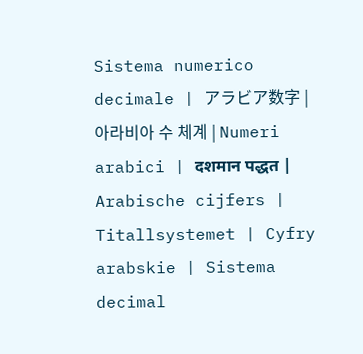Sistema numerico decimale | アラビア数字 | 아라비아 수 체계 | Numeri arabici | दशमान पद्धत | Arabische cijfers | Titallsystemet | Cyfry arabskie | Sistema decimal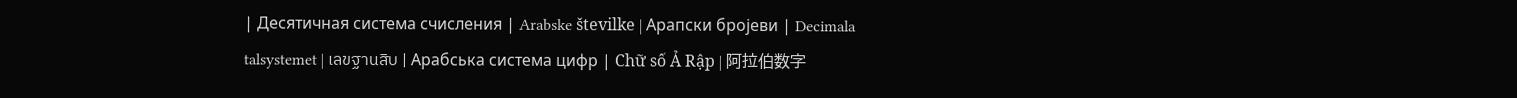| Десятичная система счисления | Arabske številke | Арапски бројеви | Decimala talsystemet | เลขฐานสิบ | Арабська система цифр | Chữ số Ả Rập | 阿拉伯数字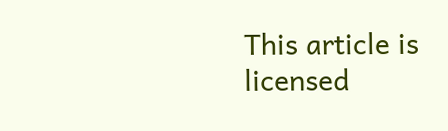This article is licensed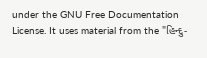under the GNU Free Documentation License. It uses material from the "હિન્દુ-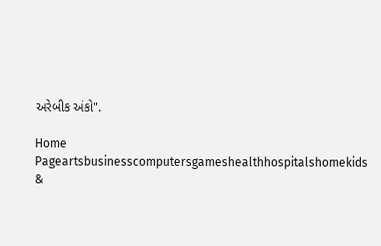અરેબીક અંકો".

Home Pageartsbusinesscomputersgameshealthhospitalshomekids &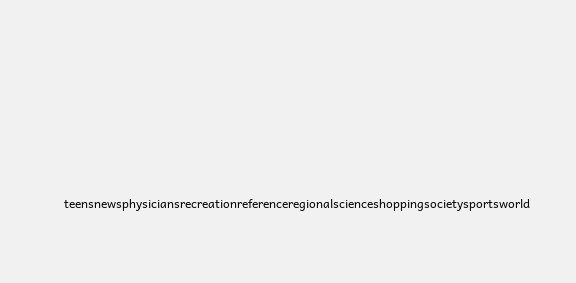teensnewsphysiciansrecreationreferenceregionalscienceshoppingsocietysportsworld